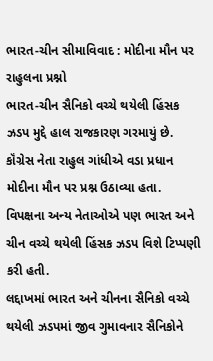ભારત-ચીન સીમાવિવાદ : મોદીના મૌન પર રાહુલના પ્રશ્નો
ભારત-ચીન સૈનિકો વચ્ચે થયેલી હિંસક ઝડપ મુદ્દે હાલ રાજકારણ ગરમાયું છે. કૉંગ્રેસ નેતા રાહુલ ગાંધીએ વડા પ્રધાન મોદીના મૌન પર પ્રશ્ન ઉઠાવ્યા હતા. વિપક્ષના અન્ય નેતાઓએ પણ ભારત અને ચીન વચ્ચે થયેલી હિંસક ઝડપ વિશે ટિપ્પણી કરી હતી.
લદ્દાખમાં ભારત અને ચીનના સૈનિકો વચ્ચે થયેલી ઝડપમાં જીવ ગુમાવનાર સૈનિકોને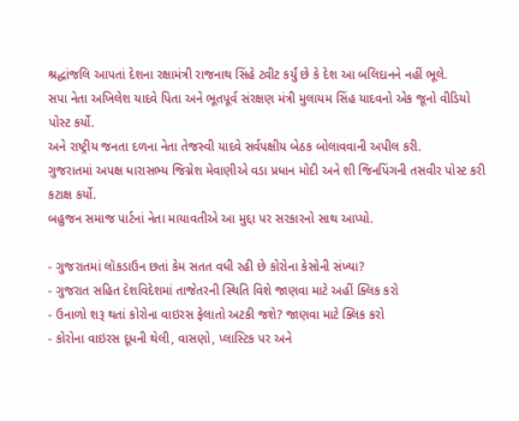શ્રદ્ધાંજલિ આપતાં દેશના રક્ષામંત્રી રાજનાથ સિંહે ટ્વીટ કર્યું છે કે દેશ આ બલિદાનને નહીં ભૂલે.
સપા નેતા અખિલેશ યાદવે પિતા અને ભૂતપૂર્વ સંરક્ષણ મંત્રી મુલાયમ સિંહ યાદવનો એક જૂનો વીડિયો પોસ્ટ કર્યો.
અને રાષ્ટ્રીય જનતા દળના નેતા તેજસ્વી યાદવે સર્વપક્ષીય બેઠક બોલાવવાની અપીલ કરી.
ગુજરાતમાં અપક્ષ ધારાસભ્ય જિગ્નેશ મેવાણીએ વડા પ્રધાન મોદી અને શી જિનપિંગની તસવીર પોસ્ટ કરી કટાક્ષ કર્યો.
બહુજન સમાજ પાર્ટનાં નેતા માયાવતીએ આ મુદ્દા પર સરકારનો સાથ આપ્યો.

- ગુજરાતમાં લૉકડાઉન છતાં કેમ સતત વધી રહી છે કોરોના કેસોની સંખ્યા?
- ગુજરાત સહિત દેશવિદેશમાં તાજેતરની સ્થિતિ વિશે જાણવા માટે અહીં ક્લિક કરો
- ઉનાળો શરૂ થતાં કોરોના વાઇરસ ફેલાતો અટકી જશે? જાણવા માટે ક્લિક કરો
- કોરોના વાઇરસ દૂધની થેલી, વાસણો, પ્લાસ્ટિક પર અને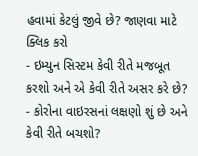હવામાં કેટલું જીવે છે? જાણવા માટે ક્લિક કરો
- ઇમ્યુન સિસ્ટમ કેવી રીતે મજબૂત કરશો અને એ કેવી રીતે અસર કરે છે?
- કોરોના વાઇરસનાં લક્ષણો શું છે અને કેવી રીતે બચશો?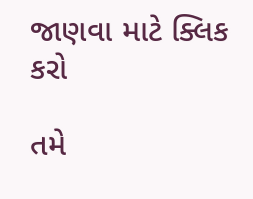જાણવા માટે ક્લિક કરો

તમે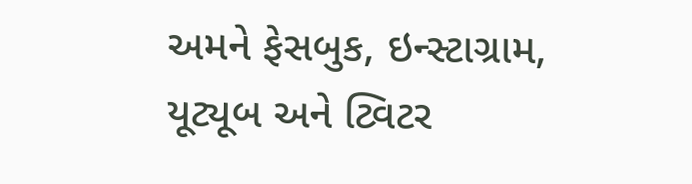અમને ફેસબુક, ઇન્સ્ટાગ્રામ, યૂટ્યૂબ અને ટ્વિટર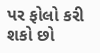પર ફોલો કરી શકો છો